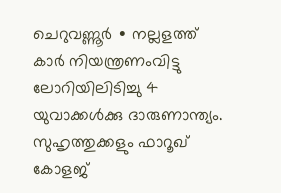ചെറുവണ്ണൂർ ∙ നല്ലളത്ത് കാർ നിയന്ത്രണംവിട്ടു ലോറിയിലിടിച്ചു 4 യുവാക്കൾക്കു ദാരുണാന്ത്യം. സുഹൃത്തുക്കളും ഫാറൂഖ് കോളജ്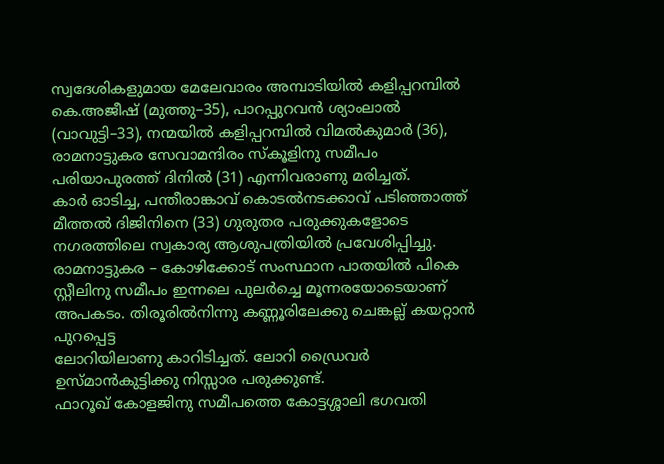സ്വദേശികളുമായ മേലേവാരം അമ്പാടിയിൽ കളിപ്പറമ്പിൽ കെ.അജീഷ് (മുത്തു–35), പാറപ്പുറവൻ ശ്യാംലാൽ (വാവുട്ടി–33), നന്മയിൽ കളിപ്പറമ്പിൽ വിമൽകുമാർ (36), രാമനാട്ടുകര സേവാമന്ദിരം സ്കൂളിനു സമീപം പരിയാപുരത്ത് ദിനിൽ (31) എന്നിവരാണു മരിച്ചത്.
കാർ ഓടിച്ച, പന്തീരാങ്കാവ് കൊടൽനടക്കാവ് പടിഞ്ഞാത്ത് മീത്തൽ ദിജിനിനെ (33) ഗുരുതര പരുക്കുകളോടെ നഗരത്തിലെ സ്വകാര്യ ആശുപത്രിയിൽ പ്രവേശിപ്പിച്ചു.
രാമനാട്ടുകര – കോഴിക്കോട് സംസ്ഥാന പാതയിൽ പികെ സ്റ്റീലിനു സമീപം ഇന്നലെ പുലർച്ചെ മൂന്നരയോടെയാണ് അപകടം. തിരൂരിൽനിന്നു കണ്ണൂരിലേക്കു ചെങ്കല്ല് കയറ്റാൻ പുറപ്പെട്ട
ലോറിയിലാണു കാറിടിച്ചത്. ലോറി ഡ്രൈവർ ഉസ്മാൻകുട്ടിക്കു നിസ്സാര പരുക്കുണ്ട്.
ഫാറൂഖ് കോളജിനു സമീപത്തെ കോട്ടശ്ശാലി ഭഗവതി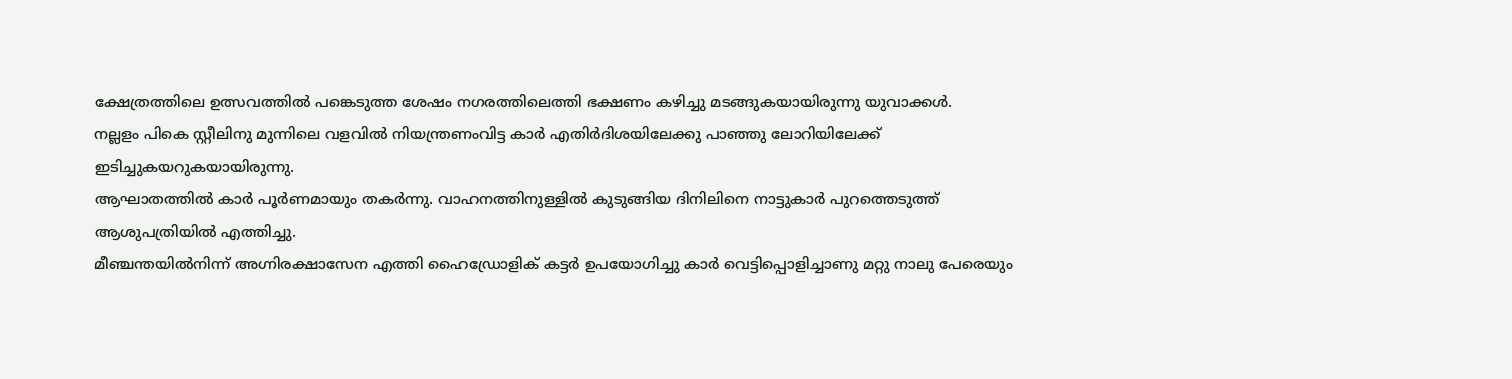ക്ഷേത്രത്തിലെ ഉത്സവത്തിൽ പങ്കെടുത്ത ശേഷം നഗരത്തിലെത്തി ഭക്ഷണം കഴിച്ചു മടങ്ങുകയായിരുന്നു യുവാക്കൾ.
നല്ലളം പികെ സ്റ്റീലിനു മുന്നിലെ വളവിൽ നിയന്ത്രണംവിട്ട കാർ എതിർദിശയിലേക്കു പാഞ്ഞു ലോറിയിലേക്ക് ഇടിച്ചുകയറുകയായിരുന്നു.
ആഘാതത്തിൽ കാർ പൂർണമായും തകർന്നു. വാഹനത്തിനുള്ളിൽ കുടുങ്ങിയ ദിനിലിനെ നാട്ടുകാർ പുറത്തെടുത്ത് ആശുപത്രിയിൽ എത്തിച്ചു.
മീഞ്ചന്തയിൽനിന്ന് അഗ്നിരക്ഷാസേന എത്തി ഹൈഡ്രോളിക് കട്ടർ ഉപയോഗിച്ചു കാർ വെട്ടിപ്പൊളിച്ചാണു മറ്റു നാലു പേരെയും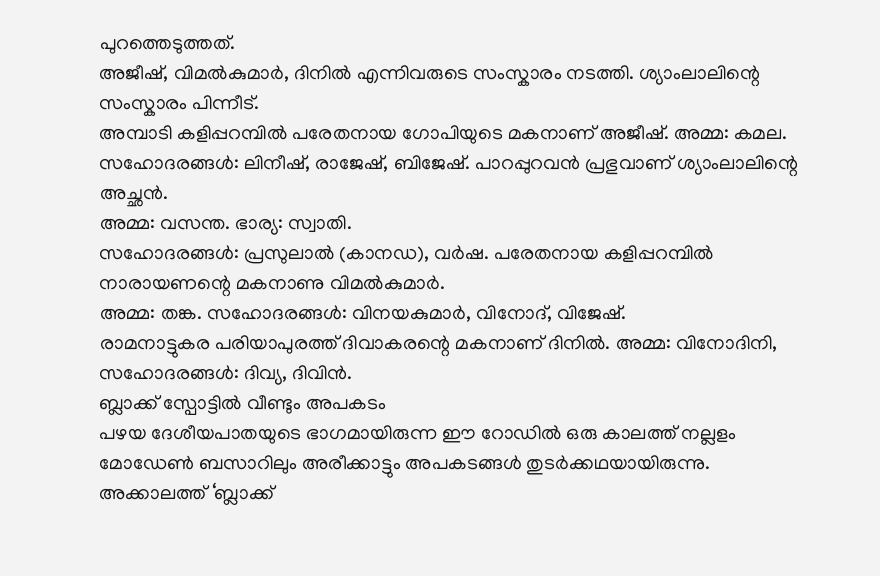പുറത്തെടുത്തത്.
അജീഷ്, വിമൽകുമാർ, ദിനിൽ എന്നിവരുടെ സംസ്കാരം നടത്തി. ശ്യാംലാലിന്റെ സംസ്കാരം പിന്നീട്.
അമ്പാടി കളിപ്പറമ്പിൽ പരേതനായ ഗോപിയുടെ മകനാണ് അജീഷ്. അമ്മ: കമല.
സഹോദരങ്ങൾ: ലിനീഷ്, രാജേഷ്, ബിജേഷ്. പാറപ്പുറവൻ പ്രഭുവാണ് ശ്യാംലാലിന്റെ അച്ഛൻ.
അമ്മ: വസന്ത. ഭാര്യ: സ്വാതി.
സഹോദരങ്ങൾ: പ്രസുലാൽ (കാനഡ), വർഷ. പരേതനായ കളിപ്പറമ്പിൽ നാരായണന്റെ മകനാണു വിമൽകുമാർ.
അമ്മ: തങ്ക. സഹോദരങ്ങൾ: വിനയകുമാർ, വിനോദ്, വിജേഷ്.
രാമനാട്ടുകര പരിയാപുരത്ത് ദിവാകരന്റെ മകനാണ് ദിനിൽ. അമ്മ: വിനോദിനി, സഹോദരങ്ങൾ: ദിവ്യ, ദിവിൻ.
ബ്ലാക്ക് സ്പോട്ടിൽ വീണ്ടും അപകടം
പഴയ ദേശീയപാതയുടെ ഭാഗമായിരുന്ന ഈ റോഡിൽ ഒരു കാലത്ത് നല്ലളം മോഡേൺ ബസാറിലും അരീക്കാട്ടും അപകടങ്ങൾ തുടർക്കഥയായിരുന്നു.
അക്കാലത്ത് ‘ബ്ലാക്ക്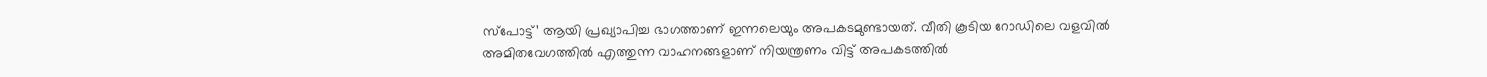സ്പോട്ട്’ ആയി പ്രഖ്യാപിച്ച ഭാഗത്താണ് ഇന്നലെയും അപകടമുണ്ടായത്. വീതി കൂടിയ റോഡിലെ വളവിൽ അമിതവേഗത്തിൽ എത്തുന്ന വാഹനങ്ങളാണ് നിയന്ത്രണം വിട്ട് അപകടത്തിൽ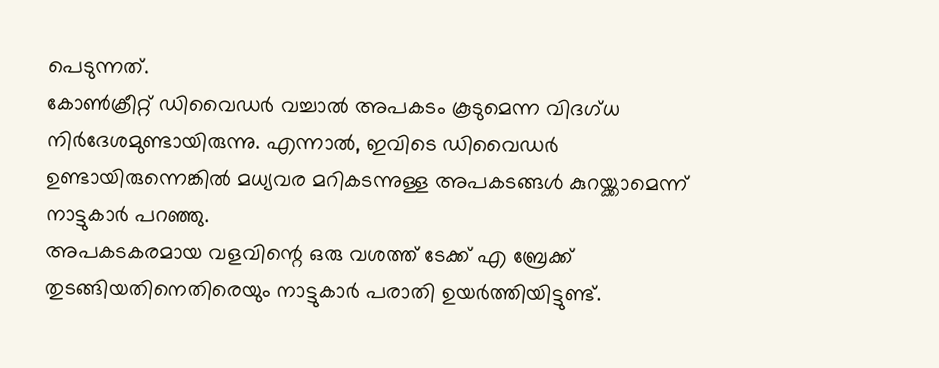പെടുന്നത്.
കോൺക്രീറ്റ് ഡിവൈഡർ വച്ചാൽ അപകടം കൂടുമെന്ന വിദഗ്ധ നിർദേശമുണ്ടായിരുന്നു. എന്നാൽ, ഇവിടെ ഡിവൈഡർ ഉണ്ടായിരുന്നെങ്കിൽ മധ്യവര മറികടന്നുള്ള അപകടങ്ങൾ കുറയ്ക്കാമെന്ന് നാട്ടുകാർ പറഞ്ഞു.
അപകടകരമായ വളവിന്റെ ഒരു വശത്ത് ടേക്ക് എ ബ്രേക്ക് തുടങ്ങിയതിനെതിരെയും നാട്ടുകാർ പരാതി ഉയർത്തിയിട്ടുണ്ട്.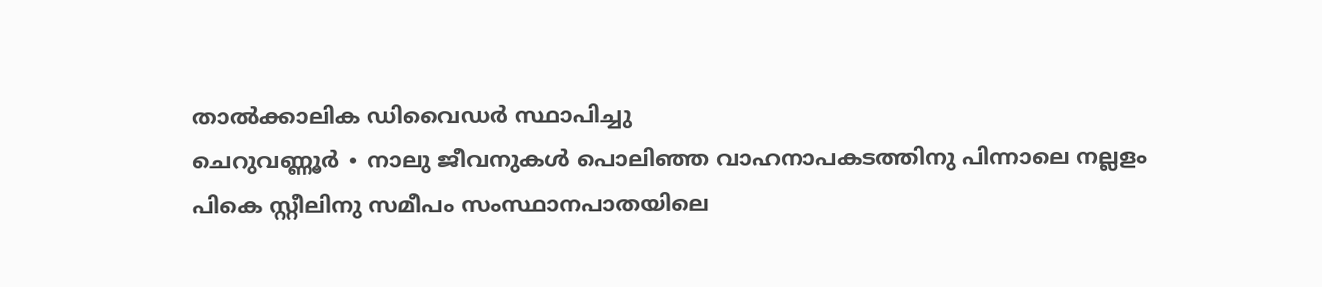താൽക്കാലിക ഡിവൈഡർ സ്ഥാപിച്ചു
ചെറുവണ്ണൂർ ∙ നാലു ജീവനുകൾ പൊലിഞ്ഞ വാഹനാപകടത്തിനു പിന്നാലെ നല്ലളം പികെ സ്റ്റീലിനു സമീപം സംസ്ഥാനപാതയിലെ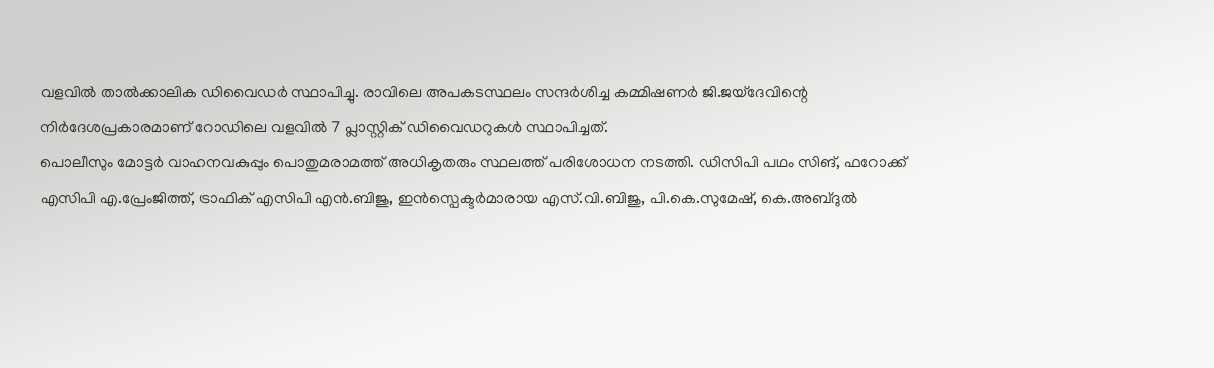വളവിൽ താൽക്കാലിക ഡിവൈഡർ സ്ഥാപിച്ചു. രാവിലെ അപകടസ്ഥലം സന്ദർശിച്ച കമ്മിഷണർ ജി.ജയ്ദേവിന്റെ നിർദേശപ്രകാരമാണ് റോഡിലെ വളവിൽ 7 പ്ലാസ്റ്റിക് ഡിവൈഡറുകൾ സ്ഥാപിച്ചത്.
പൊലീസും മോട്ടർ വാഹനവകുപ്പും പൊതുമരാമത്ത് അധികൃതരും സ്ഥലത്ത് പരിശോധന നടത്തി. ഡിസിപി പഥം സിങ്, ഫറോക്ക് എസിപി എ.പ്രേംജിത്ത്, ട്രാഫിക് എസിപി എൻ.ബിജു, ഇൻസ്പെക്ടർമാരായ എസ്.വി.ബിജു, പി.കെ.സുമേഷ്, കെ.അബ്ദുൽ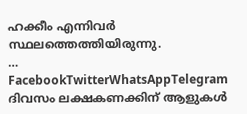ഹക്കീം എന്നിവർ സ്ഥലത്തെത്തിയിരുന്നു.
… FacebookTwitterWhatsAppTelegram
ദിവസം ലക്ഷകണക്കിന് ആളുകൾ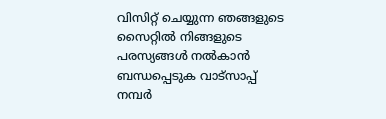വിസിറ്റ് ചെയ്യുന്ന ഞങ്ങളുടെ സൈറ്റിൽ നിങ്ങളുടെ പരസ്യങ്ങൾ നൽകാൻ ബന്ധപ്പെടുക വാട്സാപ്പ് നമ്പർ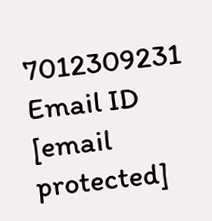7012309231 Email ID [email protected]